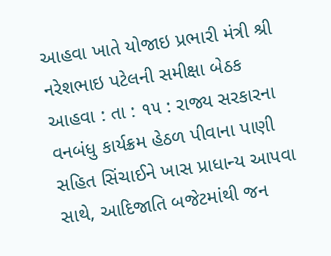આહવા ખાતે યોજાઇ પ્રભારી મંત્રી શ્રી નરેશભાઇ પટેલની સમીક્ષા બેઠક
આહવા : તા : ૧૫ : રાજ્ય સરકારના વનબંધુ કાર્યક્રમ હેઠળ પીવાના પાણી સહિત સિંચાઈને ખાસ પ્રાધાન્ય આપવા સાથે, આદિજાતિ બજેટમાંથી જન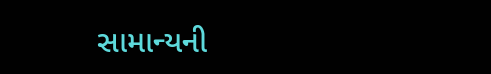સામાન્યની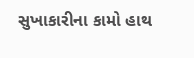સુખાકારીના કામો હાથ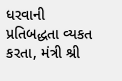ધરવાની પ્રતિબદ્ધતા વ્યકત કરતા, મંત્રી શ્રી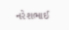નરેશભાઈ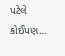પટેલે કોઈપણ…